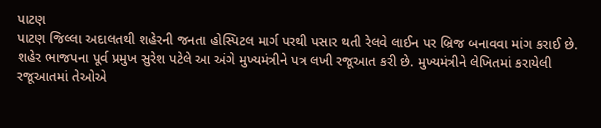પાટણ
પાટણ જિલ્લા અદાલતથી શહેરની જનતા હોસ્પિટલ માર્ગ પરથી પસાર થતી રેલવે લાઈન પર બ્રિજ બનાવવા માંગ કરાઈ છે. શહેર ભાજપના પૂર્વ પ્રમુખ સુરેશ પટેલે આ અંગે મુખ્યમંત્રીને પત્ર લખી રજૂઆત કરી છે. મુખ્યમંત્રીને લેખિતમાં કરાયેલી રજૂઆતમાં તેઓએ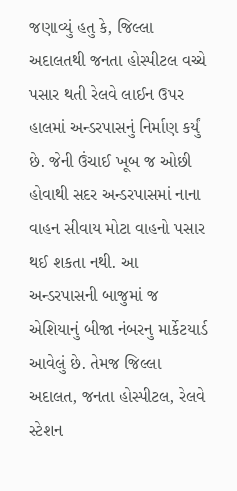જણાવ્યું હતુ કે, જિલ્લા અદાલતથી જનતા હોસ્પીટલ વચ્ચે પસાર થતી રેલવે લાઈન ઉપર હાલમાં અન્ડરપાસનું નિર્માણ કર્યું છે. જેની ઉંચાઈ ખૂબ જ ઓછી હોવાથી સદર અન્ડરપાસમાં નાના વાહન સીવાય મોટા વાહનો પસાર થઈ શકતા નથી. આ અન્ડરપાસની બાજુમાં જ એશિયાનું બીજા નંબરનુ માર્કેટયાર્ડ આવેલું છે. તેમજ જિલ્લા અદાલત, જનતા હોસ્પીટલ, રેલવે સ્ટેશન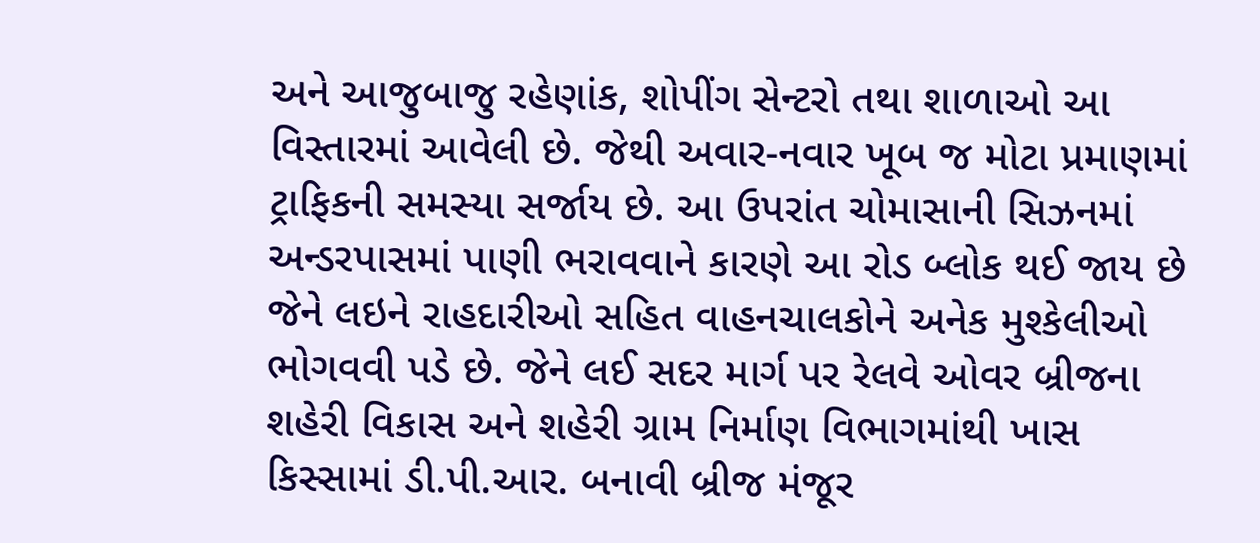અને આજુબાજુ રહેણાંક, શોપીંગ સેન્ટરો તથા શાળાઓ આ વિસ્તારમાં આવેલી છે. જેથી અવાર-નવાર ખૂબ જ મોટા પ્રમાણમાં ટ્રાફિકની સમસ્યા સર્જાય છે. આ ઉપરાંત ચોમાસાની સિઝનમાં અન્ડરપાસમાં પાણી ભરાવવાને કારણે આ રોડ બ્લોક થઈ જાય છે જેને લઇને રાહદારીઓ સહિત વાહનચાલકોને અનેક મુશ્કેલીઓ ભોગવવી પડે છે. જેને લઈ સદર માર્ગ પર રેલવે ઓવર બ્રીજના શહેરી વિકાસ અને શહેરી ગ્રામ નિર્માણ વિભાગમાંથી ખાસ કિસ્સામાં ડી.પી.આર. બનાવી બ્રીજ મંજૂર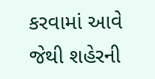કરવામાં આવે જેથી શહેરની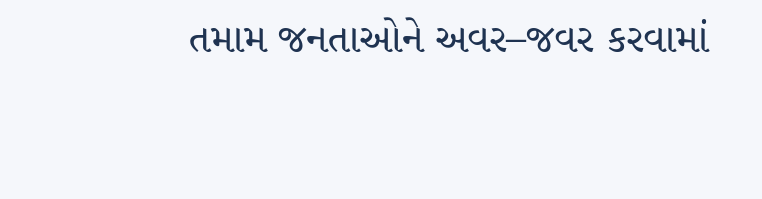તમામ જનતાઓને અવર–જવર કરવામાં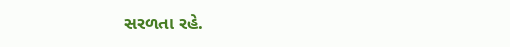સરળતા રહે.